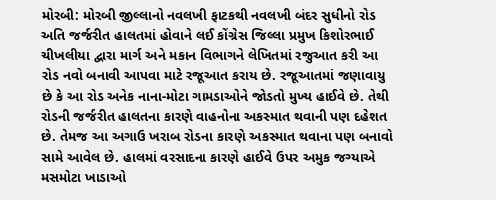મોરબી: મોરબી જીલ્લાનો નવલખી ફાટકથી નવલખી બંદર સુધીનો રોડ અતિ જર્જરીત હાલતમાં હોવાને લઈ કોંગ્રેસ જિલ્લા પ્રમુખ કિશોરભાઈ ચીખલીયા દ્વારા માર્ગ અને મકાન વિભાગને લેખિતમાં રજુઆત કરી આ રોડ નવો બનાવી આપવા માટે રજૂઆત કરાય છે. રજૂઆતમાં જણાવાયુ છે કે આ રોડ અનેક નાના-મોટા ગામડાઓને જોડતો મુખ્ય હાઈવે છે. તેથી રોડની જર્જરીત હાલતના કારણે વાહનોના અકસ્માત થવાની પણ દહેશત છે. તેમજ આ અગાઉ ખરાબ રોડના કારણે અકસ્માત થવાના પણ બનાવો સામે આવેલ છે. હાલમાં વરસાદના કારણે હાઈવે ઉપર અમુક જગ્યાએ મસમોટા ખાડાઓ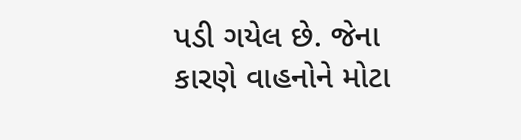પડી ગયેલ છે. જેના કારણે વાહનોને મોટા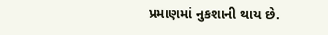પ્રમાણમાં નુકશાની થાય છે.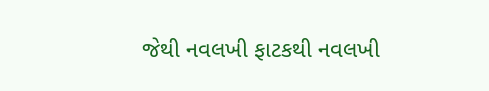જેથી નવલખી ફાટકથી નવલખી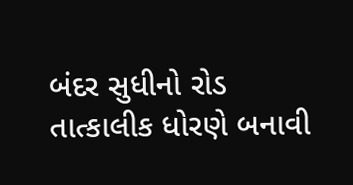બંદર સુધીનો રોડ તાત્કાલીક ધોરણે બનાવી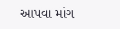આપવા માંગ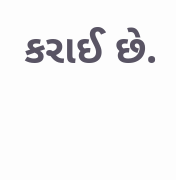કરાઈ છે.